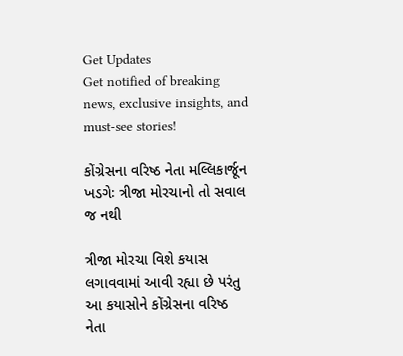Get Updates
Get notified of breaking news, exclusive insights, and must-see stories!

કોંગ્રેસના વરિષ્ઠ નેતા મલ્લિકાર્જૂન ખડગેઃ ત્રીજા મોરચાનો તો સવાલ જ નથી

ત્રીજા મોરચા વિશે કયાસ લગાવવામાં આવી રહ્યા છે પરંતુ આ કયાસોને કોંગ્રેસના વરિષ્ઠ નેતા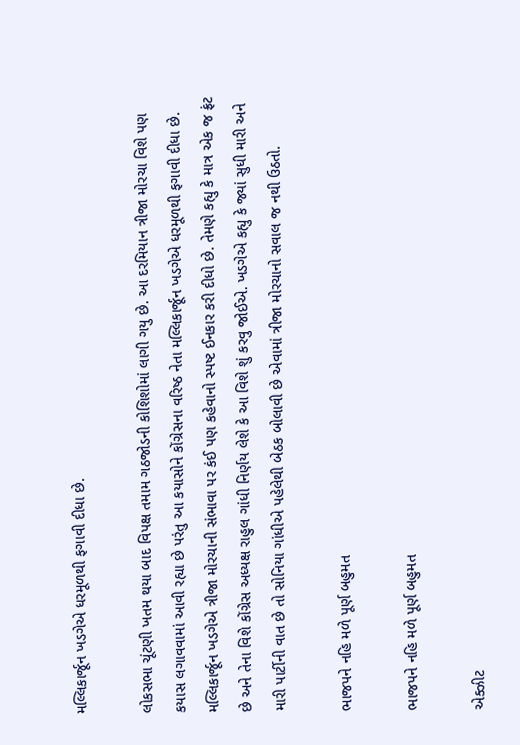મલ્લિકાર્જૂન ખડગેએ ધરમૂળથી ફગાવી દીધા છે.

લોકસભા ચૂંટણી ખતમ થયા બાદ વિપક્ષ તમામ ગઠજોડની કોશિશોમાં લાગી ગયુ છે. આ દરમિયાન ત્રીજા મોરચા વિશે પણ કયાસ લગાવવામાં આવી રહ્યા છે પરંતુ આ કયાસોને કોંગ્રેસના વરિષ્ઠ નેતા મલ્લિકાર્જૂન ખડગેએ ધરમૂળથી ફગાવી દીધા છે. મલ્લિકાર્જૂન ખડગેએ ત્રીજા મોરચાની સંભાવા પર કંઈ પણ કહેવાનો સ્પષ્ટ ઈનકાર કરી દીધો છે. તેમણે કહ્યુ કે માત્ર એક જ ફ્રંટ છે અને તેના વિશે કોંગ્રેસ અધ્યક્ષ રાહુલ ગાંધી નિર્ણય લેશે કે આ વિશે શું કરવુ જોઈએ. ખડગેએ કહ્યુ કે જ્યાં સુધી મારી અને મારી પાર્ટીની વાત છે તો સોનિયા ગાંધીએ પહેલેથી બેઠક બોલાવી છે એવામાં ત્રીજા મોરચાનો સવાલ જ નથી ઉઠતો.

ભાજપને નહિ મળે પૂર્ણ બહુમત

ભાજપને નહિ મળે પૂર્ણ બહુમત

એક્ઝીટ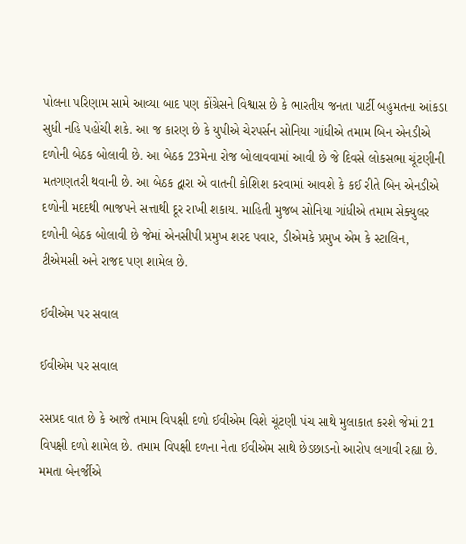પોલના પરિણામ સામે આવ્યા બાદ પણ કોંગ્રેસને વિશ્વાસ છે કે ભારતીય જનતા પાર્ટી બહુમતના આંકડા સુધી નહિ પહોંચી શકે. આ જ કારણ છે કે યુપીએ ચેરપર્સન સોનિયા ગાંધીએ તમામ બિન એનડીએ દળોની બેઠક બોલાવી છે. આ બેઠક 23મેના રોજ બોલાવવામાં આવી છે જે દિવસે લોકસભા ચૂંટણીની મતગણતરી થવાની છે. આ બેઠક દ્વારા એ વાતની કોશિશ કરવામાં આવશે કે કઈ રીતે બિન એનડીએ દળોની મદદથી ભાજપને સત્તાથી દૂર રાખી શકાય. માહિતી મુજબ સોનિયા ગાંધીએ તમામ સેક્યુલર દળોની બેઠક બોલાવી છે જેમાં એનસીપી પ્રમુખ શરદ પવાર, ડીએમકે પ્રમુખ એમ કે સ્ટાલિન, ટીએમસી અને રાજદ પણ શામેલ છે.

ઈવીએમ પર સવાલ

ઈવીએમ પર સવાલ

રસપ્રદ વાત છે કે આજે તમામ વિપક્ષી દળો ઈવીએમ વિશે ચૂંટણી પંચ સાથે મુલાકાત કરશે જેમાં 21 વિપક્ષી દળો શામેલ છે. તમામ વિપક્ષી દળના નેતા ઈવીએમ સાથે છેડછાડનો આરોપ લગાવી રહ્યા છે. મમતા બેનર્જીએ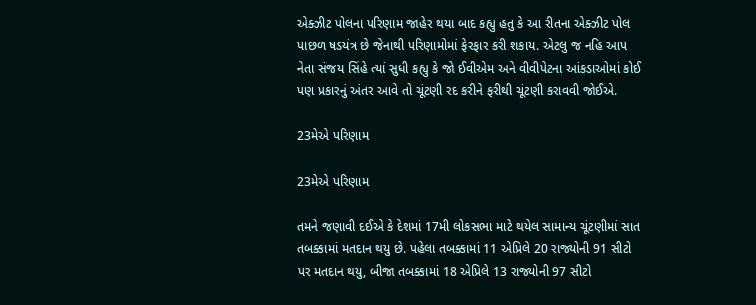એક્ઝીટ પોલના પરિણામ જાહેર થયા બાદ કહ્યુ હતુ કે આ રીતના એક્ઝીટ પોલ પાછળ ષડયંત્ર છે જેનાથી પરિણામોમાં ફેરફાર કરી શકાય. એટલુ જ નહિ આપ નેતા સંજય સિંહે ત્યાં સુધી કહ્યુ કે જો ઈવીએમ અને વીવીપેટના આંકડાઓમાં કોઈ પણ પ્રકારનું અંતર આવે તો ચૂંટણી રદ કરીને ફરીથી ચૂંટણી કરાવવી જોઈએ.

23મેએ પરિણામ

23મેએ પરિણામ

તમને જણાવી દઈએ કે દેશમાં 17મી લોકસભા માટે થયેલ સામાન્ય ચૂંટણીમાં સાત તબક્કામાં મતદાન થયુ છે. પહેલા તબક્કામાં 11 એપ્રિલે 20 રાજ્યોની 91 સીટો પર મતદાન થયુ, બીજા તબક્કામાં 18 એપ્રિલે 13 રાજ્યોની 97 સીટો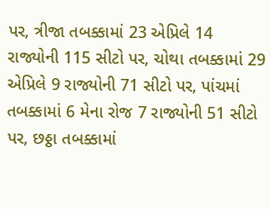પર, ત્રીજા તબક્કામાં 23 એપ્રિલે 14 રાજ્યોની 115 સીટો પર, ચોથા તબક્કામાં 29 એપ્રિલે 9 રાજ્યોની 71 સીટો પર, પાંચમાં તબક્કામાં 6 મેના રોજ 7 રાજ્યોની 51 સીટો પર, છઠ્ઠા તબક્કામાં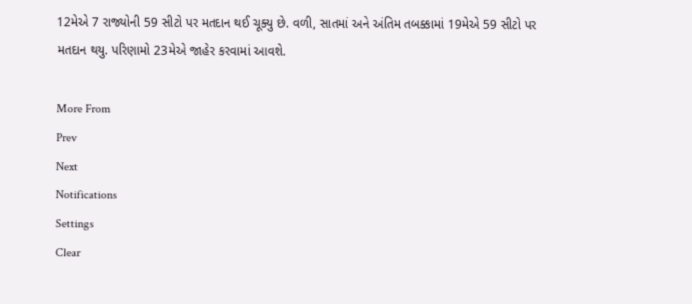12મેએ 7 રાજ્યોની 59 સીટો પર મતદાન થઈ ચૂક્યુ છે. વળી, સાતમાં અને અંતિમ તબક્કામાં 19મેએ 59 સીટો પર મતદાન થયુ. પરિણામો 23મેએ જાહેર કરવામાં આવશે.

More From
Prev
Next
Notifications
Settings
Clear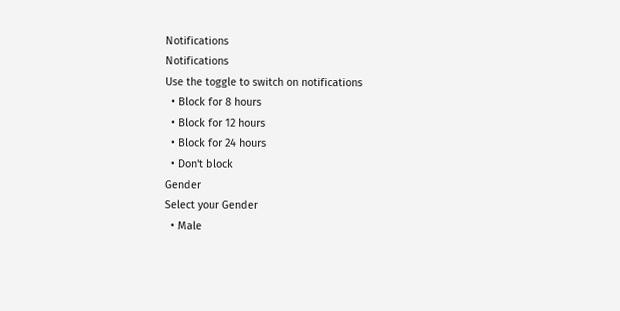Notifications
Notifications
Use the toggle to switch on notifications
  • Block for 8 hours
  • Block for 12 hours
  • Block for 24 hours
  • Don't block
Gender
Select your Gender
  • Male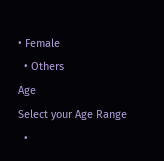• Female
  • Others
Age
Select your Age Range
  •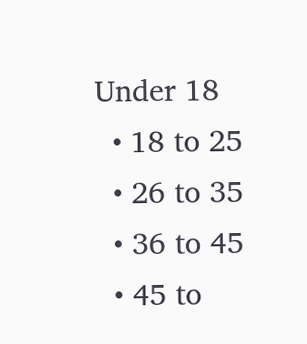Under 18
  • 18 to 25
  • 26 to 35
  • 36 to 45
  • 45 to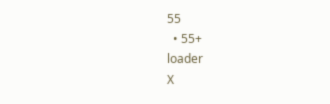55
  • 55+
loader
X